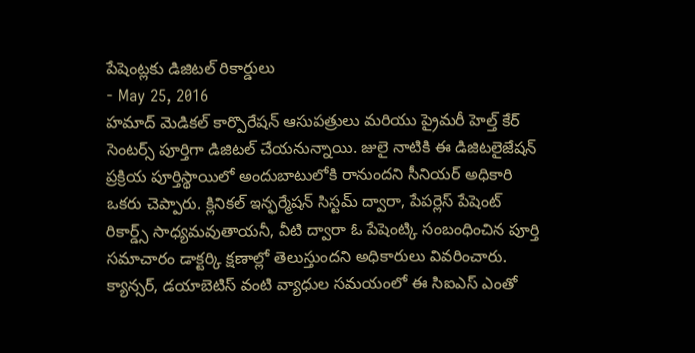పేషెంట్లకు డిజిటల్ రికార్డులు
- May 25, 2016
హమాద్ మెడికల్ కార్పొరేషన్ ఆసుపత్రులు మరియు ప్రైమరీ హెల్త్ కేర్ సెంటర్స్ పూర్తిగా డిజిటల్ చేయనున్నాయి. జులై నాటికి ఈ డిజిటలైజేషన్ ప్రక్రియ పూర్తిస్థాయిలో అందుబాటులోకి రానుందని సీనియర్ అధికారి ఒకరు చెప్పారు. క్లినికల్ ఇన్ఫర్మేషన్ సిస్టమ్ ద్వారా, పేపర్లెస్ పేషెంట్ రికార్డ్స్ సాధ్యమవుతాయనీ, వీటి ద్వారా ఓ పేషెంట్కి సంబంధించిన పూర్తి సమాచారం డాక్టర్కి క్షణాల్లో తెలుస్తుందని అధికారులు వివరించారు. క్యాన్సర్, డయాబెటిస్ వంటి వ్యాధుల సమయంలో ఈ సిఐఎస్ ఎంతో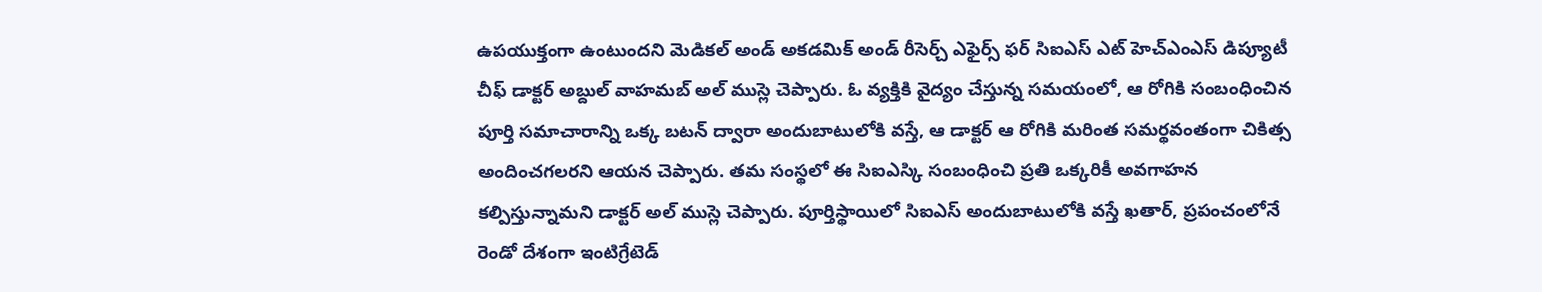ఉపయుక్తంగా ఉంటుందని మెడికల్ అండ్ అకడమిక్ అండ్ రీసెర్చ్ ఎఫైర్స్ ఫర్ సిఐఎస్ ఎట్ హెచ్ఎంఎస్ డిప్యూటీ చీఫ్ డాక్టర్ అబ్దుల్ వాహమబ్ అల్ ముస్లె చెప్పారు. ఓ వ్యక్తికి వైద్యం చేస్తున్న సమయంలో, ఆ రోగికి సంబంధించిన పూర్తి సమాచారాన్ని ఒక్క బటన్ ద్వారా అందుబాటులోకి వస్తే, ఆ డాక్టర్ ఆ రోగికి మరింత సమర్థవంతంగా చికిత్స అందించగలరని ఆయన చెప్పారు. తమ సంస్థలో ఈ సిఐఎస్కి సంబంధించి ప్రతి ఒక్కరికీ అవగాహన కల్పిస్తున్నామని డాక్టర్ అల్ ముస్లె చెప్పారు. పూర్తిస్థాయిలో సిఐఎస్ అందుబాటులోకి వస్తే ఖతార్, ప్రపంచంలోనే రెండో దేశంగా ఇంటిగ్రేటెడ్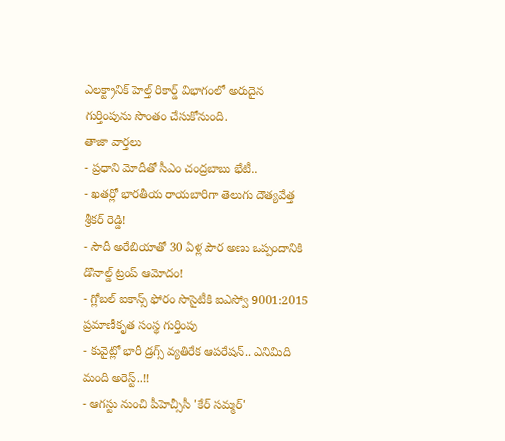ఎలక్ట్రానిక్ హెల్త్ రికార్డ్ విభాగంలో అరుదైన గుర్తింపును సొంతం చేసుకోనుంది.
తాజా వార్తలు
- ప్రధాని మోదీతో సీఎం చంద్రబాబు భేటీ..
- ఖతర్లో భారతీయ రాయబారిగా తెలుగు దౌత్యవేత్త శ్రీకర్ రెడ్డి!
- సౌదీ అరేబియాతో 30 ఏళ్ల పౌర అణు ఒప్పందానికి డొనాల్డ్ ట్రంప్ ఆమోదం!
- గ్లోబల్ ఐకాన్స్ ఫోరం సొసైటీకి ఐఎస్వో 9001:2015 ప్రమాణీకృత సంస్థ గుర్తింపు
- కువైట్లో భారీ డ్రగ్స్ వ్యతిరేక ఆపరేషన్.. ఎనిమిది మంది అరెస్ట్..!!
- ఆగస్టు నుంచి పీహెచ్సీసీ 'కేర్ సమ్మర్'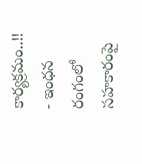కార్యక్రమం..!!
- ఇంధన రంగంలో సహకారంపై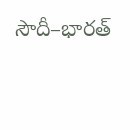సౌదీ–భారత్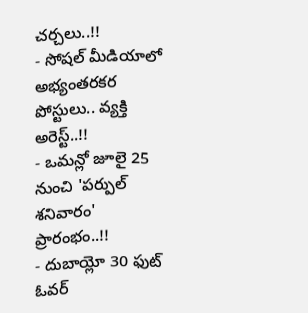చర్చలు..!!
- సోషల్ మీడియాలో అభ్యంతరకర పోస్టులు.. వ్యక్తి అరెస్ట్..!!
- ఒమన్లో జూలై 25 నుంచి 'పర్పుల్ శనివారం' ప్రారంభం..!!
- దుబాయ్లో 30 ఫుట్ ఓవర్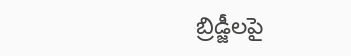బ్రిడ్జీలపై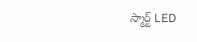స్మార్ట్ LED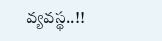వ్యవస్థ..!!